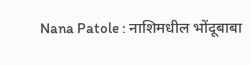Nana Patole : नाशिमधील भोंदूबाबा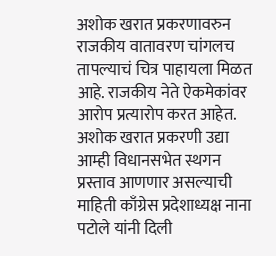अशोक खरात प्रकरणावरुन राजकीय वातावरण चांगलच तापल्याचं चित्र पाहायला मिळत आहे. राजकीय नेते ऐकमेकांवर आरोप प्रत्यारोप करत आहेत. अशोक खरात प्रकरणी उद्या आम्ही विधानसभेत स्थगन प्रस्ताव आणणार असल्याची माहिती काँग्रेस प्रदेशाध्यक्ष नाना पटोले यांनी दिली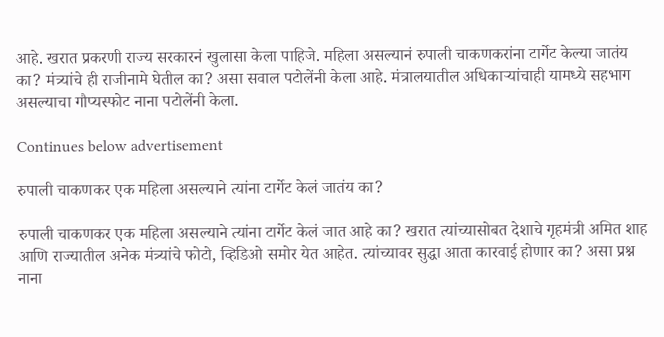आहे. खरात प्रकरणी राज्य सरकारनं खुलासा केला पाहिजे. महिला असल्यानं रुपाली चाकणकरांना टार्गेट केल्या जातंय का? मंत्र्यांचे ही राजीनामे घेतील का? असा सवाल पटोलेंनी केला आहे. मंत्रालयातील अधिकाऱ्यांचाही यामध्ये सहभाग असल्याचा गौप्यस्फोट नाना पटोलेंनी केला.

Continues below advertisement

रुपाली चाकणकर एक महिला असल्याने त्यांना टार्गेट केलं जातंय का?

रुपाली चाकणकर एक महिला असल्याने त्यांना टार्गेट केलं जात आहे का? खरात त्यांच्यासोबत देशाचे गृहमंत्री अमित शाह आणि राज्यातील अनेक मंत्र्यांचे फोटो, व्हिडिओ समोर येत आहेत. त्यांच्यावर सुद्धा आता कारवाई होणार का? असा प्रश्न नाना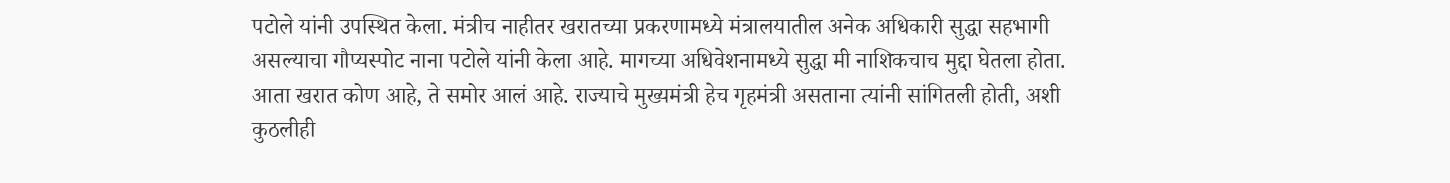पटोले यांनी उपस्थित केला. मंत्रीच नाहीतर खरातच्या प्रकरणामध्ये मंत्रालयातील अनेक अधिकारी सुद्धा सहभागी असल्याचा गौप्यस्पोट नाना पटोले यांनी केला आहे. मागच्या अधिवेशनामध्ये सुद्धा मी नाशिकचाच मुद्दा घेतला होता. आता खरात कोण आहे, ते समोर आलं आहे. राज्याचे मुख्यमंत्री हेच गृहमंत्री असताना त्यांनी सांगितली होती, अशी कुठलीही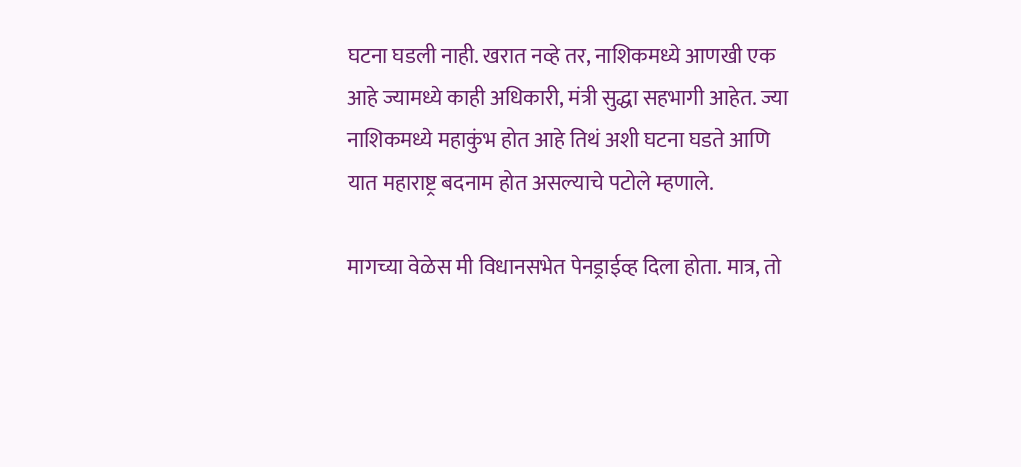घटना घडली नाही. खरात नव्हे तर, नाशिकमध्ये आणखी एक आहे ज्यामध्ये काही अधिकारी, मंत्री सुद्धा सहभागी आहेत. ज्या नाशिकमध्ये महाकुंभ होत आहे तिथं अशी घटना घडते आणि यात महाराष्ट्र बदनाम होत असल्याचे पटोले म्हणाले.

मागच्या वेळेस मी विधानसभेत पेनड्राईव्ह दिला होता. मात्र, तो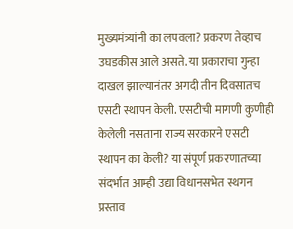मुख्यमंत्र्यांनी का लपवला? प्रकरण तेव्हाच उघडकीस आले असते. या प्रकाराचा गुन्हा दाखल झाल्यानंतर अगदी तीन दिवसातच एसटी स्थापन केली. एसटीची मागणी कुणीही केलेली नसताना राज्य सरकारने एसटी स्थापन का केली? या संपूर्ण प्रकरणातच्या संदर्भात आम्ही उद्या विधानसभेत स्थगन प्रस्ताव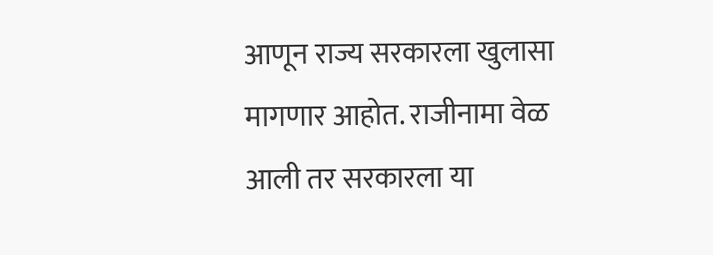आणून राज्य सरकारला खुलासा मागणार आहोत. राजीनामा वेळ आली तर सरकारला या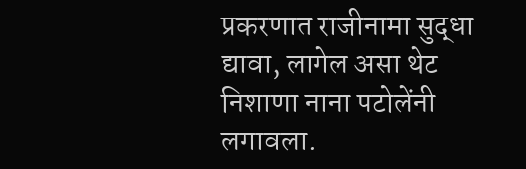प्रकरणात राजीनामा सुद्धा द्यावा, लागेल असा थेट निशाणा नाना पटोलेंनी लगावला.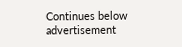Continues below advertisement